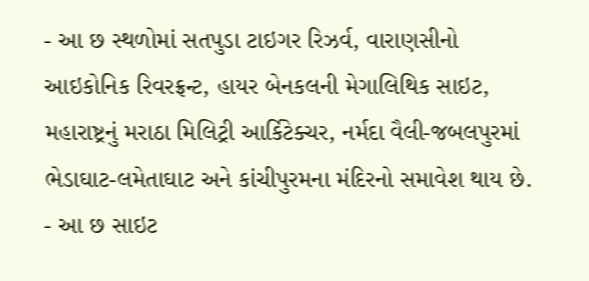- આ છ સ્થળોમાં સતપુડા ટાઇગર રિઝર્વ, વારાણસીનો આઇકોનિક રિવરફ્રન્ટ, હાયર બેનકલની મેગાલિથિક સાઇટ, મહારાષ્ટ્રનું મરાઠા મિલિટ્રી આર્કિટેક્ચર, નર્મદા વૈલી-જબલપુરમાં ભેડાઘાટ-લમેતાઘાટ અને કાંચીપુરમના મંદિરનો સમાવેશ થાય છે.
- આ છ સાઇટ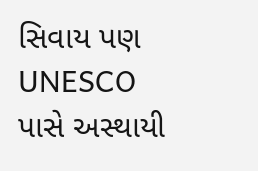સિવાય પણ UNESCO પાસે અસ્થાયી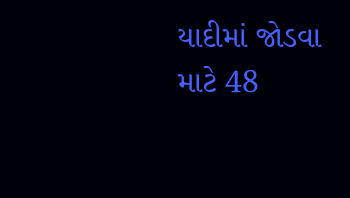યાદીમાં જોડવા માટે 48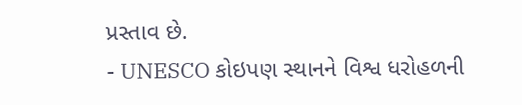પ્રસ્તાવ છે.
- UNESCO કોઇપણ સ્થાનને વિશ્વ ધરોહળની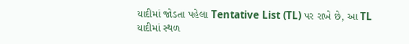યાદીમાં જોડતા પહેલા Tentative List (TL) પર રાખે છે, આ TL યાદીમાં સ્થળ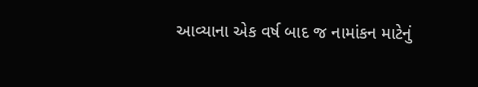આવ્યાના એક વર્ષ બાદ જ નામાંકન માટેનું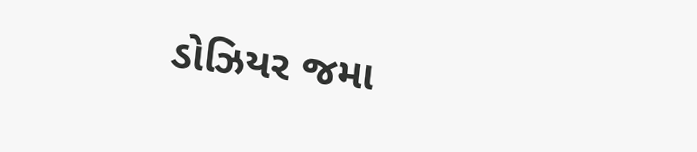ડોઝિયર જમા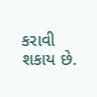કરાવી શકાય છે.